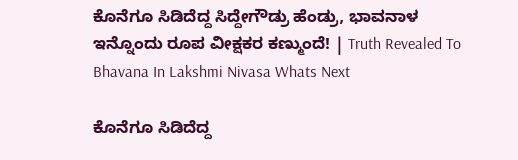ಕೊನೆಗೂ ಸಿಡಿದೆದ್ದ ಸಿದ್ದೇಗೌಡ್ರು ಹೆಂಡ್ರು, ಭಾವನಾಳ ಇನ್ನೊಂದು ರೂಪ ವೀಕ್ಷಕರ ಕಣ್ಮುಂದೆ! | Truth Revealed To Bhavana In Lakshmi Nivasa Whats Next

ಕೊನೆಗೂ ಸಿಡಿದೆದ್ದ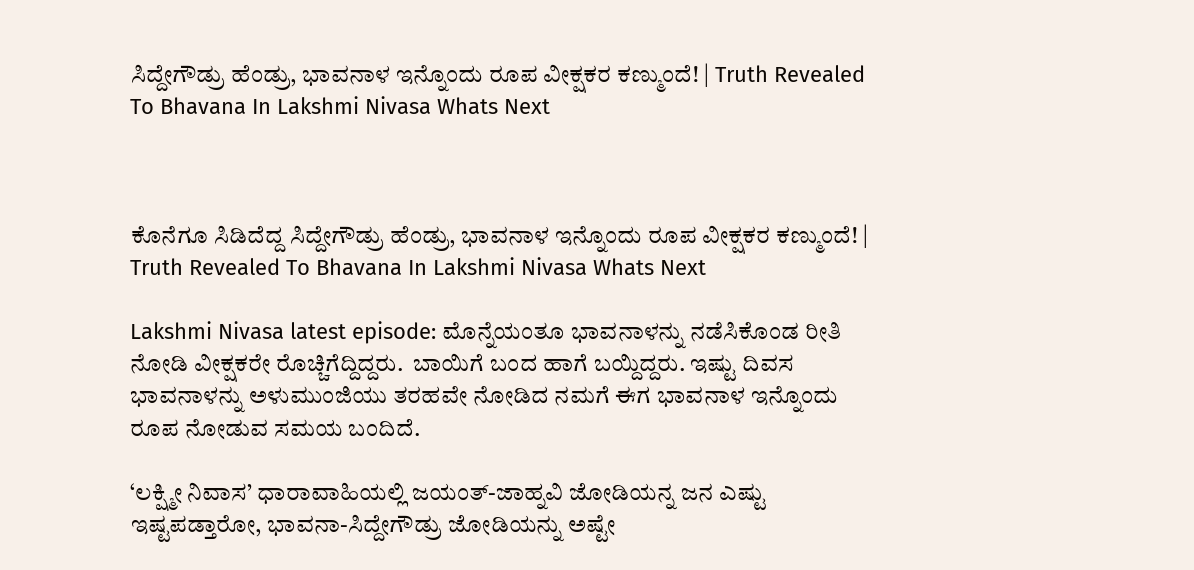ಸಿದ್ದೇಗೌಡ್ರು ಹೆಂಡ್ರು, ಭಾವನಾಳ ಇನ್ನೊಂದು ರೂಪ ವೀಕ್ಷಕರ ಕಣ್ಮುಂದೆ! | Truth Revealed To Bhavana In Lakshmi Nivasa Whats Next



ಕೊನೆಗೂ ಸಿಡಿದೆದ್ದ ಸಿದ್ದೇಗೌಡ್ರು ಹೆಂಡ್ರು, ಭಾವನಾಳ ಇನ್ನೊಂದು ರೂಪ ವೀಕ್ಷಕರ ಕಣ್ಮುಂದೆ! | Truth Revealed To Bhavana In Lakshmi Nivasa Whats Next

Lakshmi Nivasa latest episode: ಮೊನ್ನೆಯಂತೂ ಭಾವನಾಳನ್ನು ನಡೆಸಿಕೊಂಡ ರೀತಿ ನೋಡಿ ವೀಕ್ಷಕರೇ ರೊಚ್ಚಿಗೆದ್ದಿದ್ದರು.  ಬಾಯಿಗೆ ಬಂದ ಹಾಗೆ ಬಯ್ದಿದ್ದರು. ಇಷ್ಟು ದಿವಸ ಭಾವನಾಳನ್ನು ಅಳುಮುಂಜಿಯು ತರಹವೇ ನೋಡಿದ ನಮಗೆ ಈಗ ಭಾವನಾಳ ಇನ್ನೊಂದು ರೂಪ ನೋಡುವ ಸಮಯ ಬಂದಿದೆ.

‘ಲಕ್ಷ್ಮೀ ನಿವಾಸ’ ಧಾರಾವಾಹಿಯಲ್ಲಿ ಜಯಂತ್-ಜಾಹ್ನವಿ ಜೋಡಿಯನ್ನ ಜನ ಎಷ್ಟು ಇಷ್ಟಪಡ್ತಾರೋ, ಭಾವನಾ-ಸಿದ್ದೇಗೌಡ್ರು ಜೋಡಿಯನ್ನು ಅಷ್ಟೇ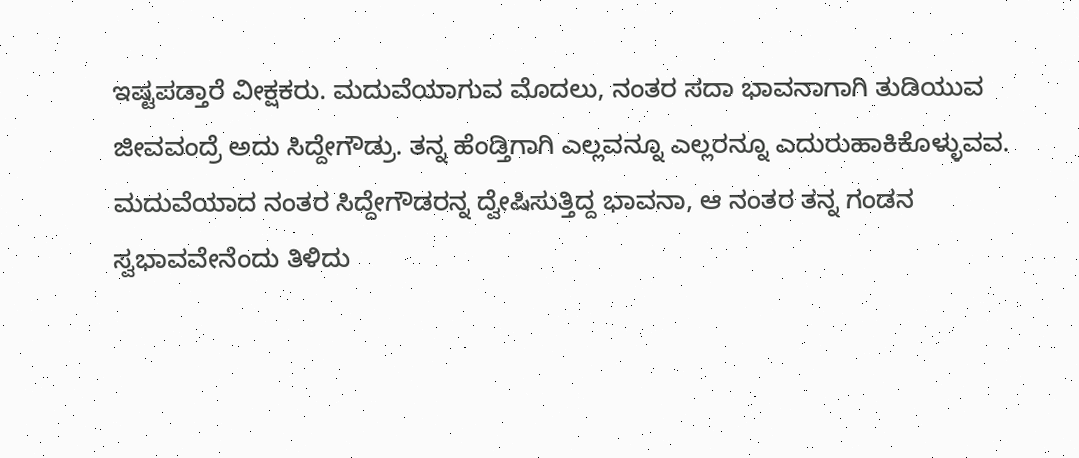ಇಷ್ಟಪಡ್ತಾರೆ ವೀಕ್ಷಕರು. ಮದುವೆಯಾಗುವ ಮೊದಲು, ನಂತರ ಸದಾ ಭಾವನಾಗಾಗಿ ತುಡಿಯುವ ಜೀವವಂದ್ರೆ ಅದು ಸಿದ್ದೇಗೌಡ್ರು. ತನ್ನ ಹೆಂಡ್ತಿಗಾಗಿ ಎಲ್ಲವನ್ನೂ ಎಲ್ಲರನ್ನೂ ಎದುರುಹಾಕಿಕೊಳ್ಳುವವ. ಮದುವೆಯಾದ ನಂತರ ಸಿದ್ದೇಗೌಡರನ್ನ ದ್ವೇಷಿಸುತ್ತಿದ್ದ ಭಾವನಾ, ಆ ನಂತರ ತನ್ನ ಗಂಡನ ಸ್ವಭಾವವೇನೆಂದು ತಿಳಿದು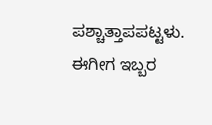ಪಶ್ಚಾತ್ತಾಪಪಟ್ಟಳು. ಈಗೀಗ ಇಬ್ಬರ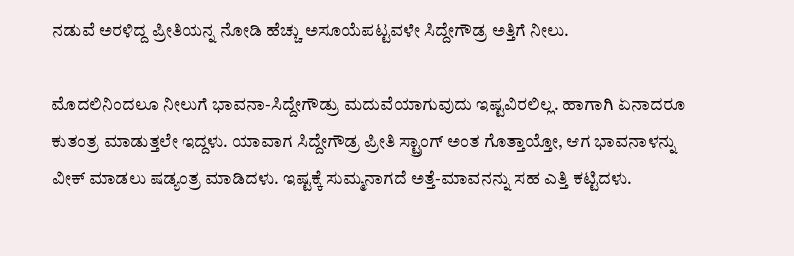ನಡುವೆ ಅರಳಿದ್ದ ಪ್ರೀತಿಯನ್ನ ನೋಡಿ ಹೆಚ್ಚು ಅಸೂಯೆಪಟ್ಟವಳೇ ಸಿದ್ದೇಗೌಡ್ರ ಅತ್ತಿಗೆ ನೀಲು.

ಮೊದಲಿನಿಂದಲೂ ನೀಲುಗೆ ಭಾವನಾ-ಸಿದ್ದೇಗೌಡ್ರು ಮದುವೆಯಾಗುವುದು ಇಷ್ಟವಿರಲಿಲ್ಲ. ಹಾಗಾಗಿ ಏನಾದರೂ ಕುತಂತ್ರ ಮಾಡುತ್ತಲೇ ಇದ್ದಳು. ಯಾವಾಗ ಸಿದ್ದೇಗೌಡ್ರ ಪ್ರೀತಿ ಸ್ಟ್ರಾಂಗ್ ಅಂತ ಗೊತ್ತಾಯ್ತೋ, ಆಗ ಭಾವನಾಳನ್ನು ವೀಕ್ ಮಾಡಲು ಷಡ್ಯಂತ್ರ ಮಾಡಿದಳು. ಇಷ್ಟಕ್ಕೆ ಸುಮ್ಮನಾಗದೆ ಅತ್ತೆ-ಮಾವನನ್ನು ಸಹ ಎತ್ತಿ ಕಟ್ಟಿದಳು.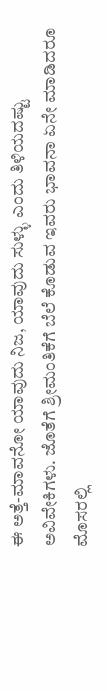ಈ ಅತ್ತೆ-ಮಾವನೋ ಯಾವುದು ನಿಜ, ಯಾವುದು ಸುಳ್ಳು ಎಂದು ತಿಳಿಯದಷ್ಟು ಅವಿವೇಕಿಗಳು. ಜೊತೆಗೆ ಶ್ರೀಮಂತಿಕೆಗೆ ಬೆಲೆ ಕೊಡುವ ಇವರು ಭಾವನಾ ಏನೇ ಮಾಡಿದರೂ ಮೊಸರಲ್ಲಿ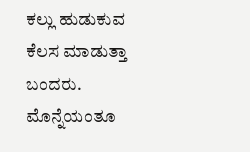ಕಲ್ಲು ಹುಡುಕುವ ಕೆಲಸ ಮಾಡುತ್ತಾ ಬಂದರು. ಮೊನ್ನೆಯಂತೂ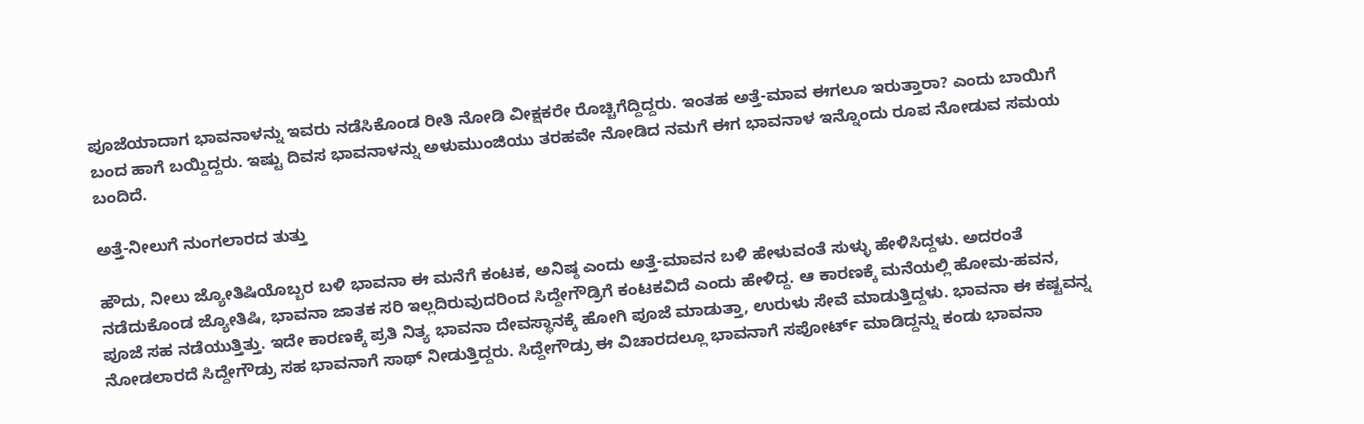ಪೂಜೆಯಾದಾಗ ಭಾವನಾಳನ್ನು ಇವರು ನಡೆಸಿಕೊಂಡ ರೀತಿ ನೋಡಿ ವೀಕ್ಷಕರೇ ರೊಚ್ಚಿಗೆದ್ದಿದ್ದರು. ಇಂತಹ ಅತ್ತೆ-ಮಾವ ಈಗಲೂ ಇರುತ್ತಾರಾ? ಎಂದು ಬಾಯಿಗೆ ಬಂದ ಹಾಗೆ ಬಯ್ದಿದ್ದರು. ಇಷ್ಟು ದಿವಸ ಭಾವನಾಳನ್ನು ಅಳುಮುಂಜಿಯು ತರಹವೇ ನೋಡಿದ ನಮಗೆ ಈಗ ಭಾವನಾಳ ಇನ್ನೊಂದು ರೂಪ ನೋಡುವ ಸಮಯ ಬಂದಿದೆ.

ಅತ್ತೆ-ನೀಲುಗೆ ನುಂಗಲಾರದ ತುತ್ತು

ಹೌದು, ನೀಲು ಜ್ಯೋತಿಷಿಯೊಬ್ಬರ ಬಳಿ ಭಾವನಾ ಈ ಮನೆಗೆ ಕಂಟಕ, ಅನಿಷ್ಠ ಎಂದು ಅತ್ತೆ-ಮಾವನ ಬಳಿ ಹೇಳುವಂತೆ ಸುಳ್ಳು ಹೇಳಿಸಿದ್ದಳು. ಅದರಂತೆ ನಡೆದುಕೊಂಡ ಜ್ಯೋತಿಷಿ, ಭಾವನಾ ಜಾತಕ ಸರಿ ಇಲ್ಲದಿರುವುದರಿಂದ ಸಿದ್ದೇಗೌಡ್ರಿಗೆ ಕಂಟಕವಿದೆ ಎಂದು ಹೇಳಿದ್ದ. ಆ ಕಾರಣಕ್ಕೆ ಮನೆಯಲ್ಲಿ ಹೋಮ-ಹವನ, ಪೂಜೆ ಸಹ ನಡೆಯುತ್ತಿತ್ತು. ಇದೇ ಕಾರಣಕ್ಕೆ ಪ್ರತಿ ನಿತ್ಯ ಭಾವನಾ ದೇವಸ್ಥಾನಕ್ಕೆ ಹೋಗಿ ಪೂಜೆ ಮಾಡುತ್ತಾ, ಉರುಳು ಸೇವೆ ಮಾಡುತ್ತಿದ್ದಳು. ಭಾವನಾ ಈ ಕಷ್ಟವನ್ನ ನೋಡಲಾರದೆ ಸಿದ್ದೇಗೌಡ್ರು ಸಹ ಭಾವನಾಗೆ ಸಾಥ್ ನೀಡುತ್ತಿದ್ದರು. ಸಿದ್ದೇಗೌಡ್ರು ಈ ವಿಚಾರದಲ್ಲೂ ಭಾವನಾಗೆ ಸಪೋರ್ಟ್ ಮಾಡಿದ್ದನ್ನು ಕಂಡು ಭಾವನಾ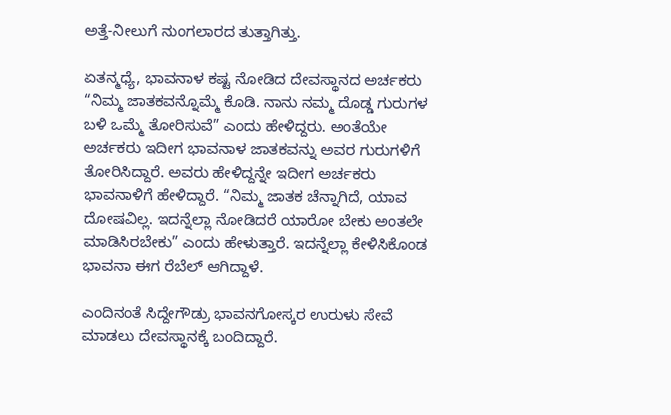ಅತ್ತೆ-ನೀಲುಗೆ ನುಂಗಲಾರದ ತುತ್ತಾಗಿತ್ತು.

ಏತನ್ಮಧ್ಯೆ, ಭಾವನಾಳ ಕಷ್ಟ ನೋಡಿದ ದೇವಸ್ಥಾನದ ಅರ್ಚಕರು “ನಿಮ್ಮ ಜಾತಕವನ್ನೊಮ್ಮೆ ಕೊಡಿ. ನಾನು ನಮ್ಮ ದೊಡ್ಡ ಗುರುಗಳ ಬಳಿ ಒಮ್ಮೆ ತೋರಿಸುವೆ” ಎಂದು ಹೇಳಿದ್ದರು. ಅಂತೆಯೇ ಅರ್ಚಕರು ಇದೀಗ ಭಾವನಾಳ ಜಾತಕವನ್ನು ಅವರ ಗುರುಗಳಿಗೆ ತೋರಿಸಿದ್ದಾರೆ. ಅವರು ಹೇಳಿದ್ದನ್ನೇ ಇದೀಗ ಅರ್ಚಕರು ಭಾವನಾಳಿಗೆ ಹೇಳಿದ್ದಾರೆ. “ನಿಮ್ಮ ಜಾತಕ ಚೆನ್ನಾಗಿದೆ, ಯಾವ ದೋಷವಿಲ್ಲ. ಇದನ್ನೆಲ್ಲಾ ನೋಡಿದರೆ ಯಾರೋ ಬೇಕು ಅಂತಲೇ ಮಾಡಿಸಿರಬೇಕು” ಎಂದು ಹೇಳುತ್ತಾರೆ. ಇದನ್ನೆಲ್ಲಾ ಕೇಳಿಸಿಕೊಂಡ ಭಾವನಾ ಈಗ ರೆಬೆಲ್ ಆಗಿದ್ದಾಳೆ.

ಎಂದಿನಂತೆ ಸಿದ್ದೇಗೌಡ್ರು ಭಾವನಗೋಸ್ಕರ ಉರುಳು ಸೇವೆ ಮಾಡಲು ದೇವಸ್ಥಾನಕ್ಕೆ ಬಂದಿದ್ದಾರೆ.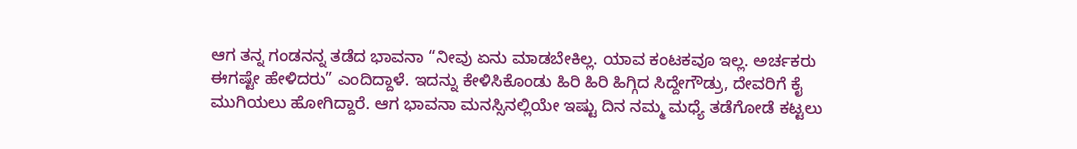ಆಗ ತನ್ನ ಗಂಡನನ್ನ ತಡೆದ ಭಾವನಾ “ನೀವು ಏನು ಮಾಡಬೇಕಿಲ್ಲ. ಯಾವ ಕಂಟಕವೂ ಇಲ್ಲ. ಅರ್ಚಕರು ಈಗಷ್ಟೇ ಹೇಳಿದರು” ಎಂದಿದ್ದಾಳೆ. ಇದನ್ನು ಕೇಳಿಸಿಕೊಂಡು ಹಿರಿ ಹಿರಿ ಹಿಗ್ಗಿದ ಸಿದ್ದೇಗೌಡ್ರು, ದೇವರಿಗೆ ಕೈ ಮುಗಿಯಲು ಹೋಗಿದ್ದಾರೆ. ಆಗ ಭಾವನಾ ಮನಸ್ಸಿನಲ್ಲಿಯೇ ಇಷ್ಟು ದಿನ ನಮ್ಮ ಮಧ್ಯೆ ತಡೆಗೋಡೆ ಕಟ್ಟಲು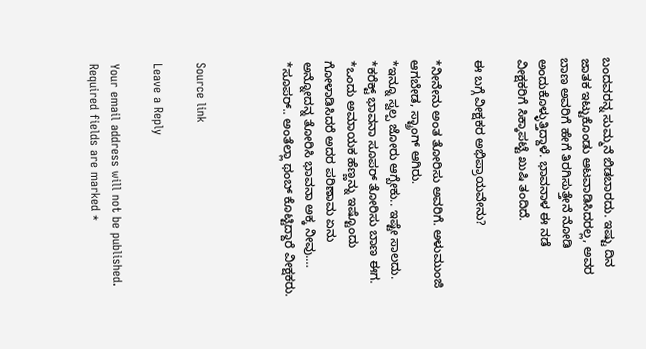ಬಂದವರನ್ನ ಸುಮ್ಮನೆ ಬಿಡಬಾರದು. ಇಷ್ಟು ದಿನ ಜಾತಕ ಇಟ್ಟುಕೊಂಡು ಆಟವಾಡಿಸಿದರಲ್ಲ, ಅವರ ಬಾಣ ಅವರಿಗೆ ಹೇಗೆ ತಿರಗಿಸುತ್ತೇನೆ ನೋಡಿ ಅಂದುಕೊಳ್ಳುತ್ತಿದ್ದಾಳೆ. ಭಾವನಾಳ ಈ ನಡೆ ವೀಕ್ಷಕರಿಗೆ ಸಿಕ್ಕಾಪಟ್ಟೆ ಖುಷಿ ತಂದಿದೆ.

ಈ ಬಗ್ಗೆ ವೀಕ್ಷಕರ ಅಭಿಪ್ರಾಯವೇನು?

*ನೀನೇನು ಅಂತ ತೋರಿಸು ಅವರಿಗೆ. ಅಳುಮುಂಜಿ ಆಗಬೇಡ, ಸ್ಟ್ರಾಂಗ್ ಆಗಿರು.
*ಇನ್ನೂ ಸ್ವಲ್ಪ ಜೋರು ಆಗ್ಬೇಕು.. ಇಷ್ಟೇ ಸಾಲದು.
*ಕರೆಕ್ಟ್ ಭಾವನಾ ಸೂಪರ್ ತೋರಿಸು ಬಾಣ ಈಗ.
*ಒಂದು ಅಮಾಯಕ ಹೆಣ್ಣನ್ನು ಇಷ್ಟೊಂದು ಗೋಳಾಡಿಸಿದರೆ ಅದರ ಪರಿಣಾಮ ಏನು ಅನ್ನೋದನ್ನ ತೋರಿಸಿ ಭಾವನಾ ಅಕ್ಕ ನೀವು.…
*ಸೂಪರ್.. ಅಂತೆಲ್ಲಾ ಥಂಬ್ ಕೊಟ್ಟಿದ್ದಾರೆ ವೀಕ್ಷಕರು.



Source link

Leave a Reply

Your email address will not be published. Required fields are marked *